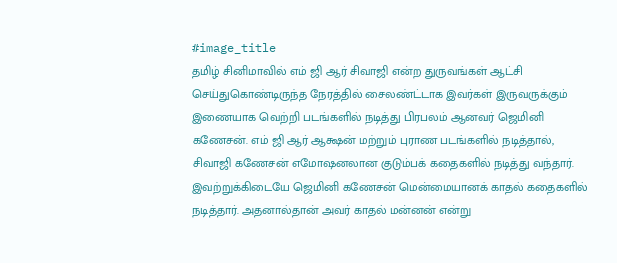#image_title
தமிழ் சினிமாவில் எம் ஜி ஆர் சிவாஜி என்ற துருவங்கள் ஆட்சி செய்துகொண்டிருந்த நேரத்தில் சைலண்ட்டாக இவர்கள் இருவருக்கும் இணையாக வெற்றி படங்களில் நடித்து பிரபலம் ஆனவர் ஜெமினி கணேசன். எம் ஜி ஆர் ஆக்ஷன் மற்றும் புராண படங்களில் நடித்தால், சிவாஜி கணேசன் எமோஷனலான குடும்பக் கதைகளில் நடித்து வந்தார். இவற்றுக்கிடையே ஜெமினி கணேசன் மென்மையானக் காதல் கதைகளில் நடித்தார். அதனால்தான் அவர் காதல் மன்னன் என்று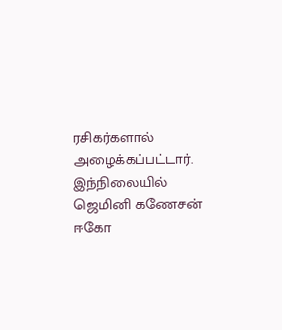ரசிகர்களால் அழைக்கப்பட்டார்.
இந்நிலையில் ஜெமினி கணேசன் ஈகோ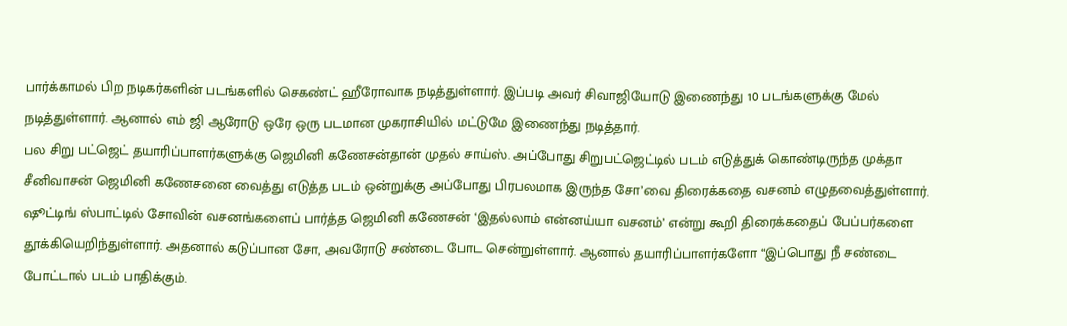பார்க்காமல் பிற நடிகர்களின் படங்களில் செகண்ட் ஹீரோவாக நடித்துள்ளார். இப்படி அவர் சிவாஜியோடு இணைந்து 10 படங்களுக்கு மேல் நடித்துள்ளார். ஆனால் எம் ஜி ஆரோடு ஒரே ஒரு படமான முகராசியில் மட்டுமே இணைந்து நடித்தார்.
பல சிறு பட்ஜெட் தயாரிப்பாளர்களுக்கு ஜெமினி கணேசன்தான் முதல் சாய்ஸ். அப்போது சிறுபட்ஜெட்டில் படம் எடுத்துக் கொண்டிருந்த முக்தா சீனிவாசன் ஜெமினி கணேசனை வைத்து எடுத்த படம் ஒன்றுக்கு அப்போது பிரபலமாக இருந்த சோ’வை திரைக்கதை வசனம் எழுதவைத்துள்ளார்.
ஷூட்டிங் ஸ்பாட்டில் சோவின் வசனங்களைப் பார்த்த ஜெமினி கணேசன் ‘இதல்லாம் என்னய்யா வசனம்’ என்று கூறி திரைக்கதைப் பேப்பர்களை தூக்கியெறிந்துள்ளார். அதனால் கடுப்பான சோ, அவரோடு சண்டை போட சென்றுள்ளார். ஆனால் தயாரிப்பாளர்களோ “இப்பொது நீ சண்டை போட்டால் படம் பாதிக்கும்.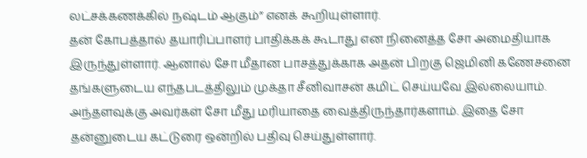லட்சக்கணக்கில் நஷ்டம் ஆகும்” எனக் கூறியுள்ளார்.
தன் கோபத்தால் தயாரிப்பாளர் பாதிக்கக் கூடாது என நினைத்த சோ அமைதியாக இருந்துள்ளார். ஆனால் சோ மீதான பாசத்துக்காக அதன் பிறகு ஜெமினி கணேசனை தங்களுடைய எந்தபடத்திலும் முக்தா சீனிவாசன் கமிட் செய்யவே இல்லையாம். அந்தளவுக்கு அவர்கள் சோ மீது மரியாதை வைத்திருந்தார்களாம். இதை சோ தன்னுடைய கட்டுரை ஒன்றில் பதிவு செய்துள்ளார்.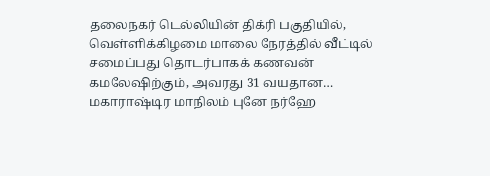தலைநகர் டெல்லியின் திக்ரி பகுதியில், வெள்ளிக்கிழமை மாலை நேரத்தில் வீட்டில் சமைப்பது தொடர்பாகக் கணவன் கமலேஷிற்கும், அவரது 31 வயதான…
மகாராஷ்டிர மாநிலம் புனே நர்ஹே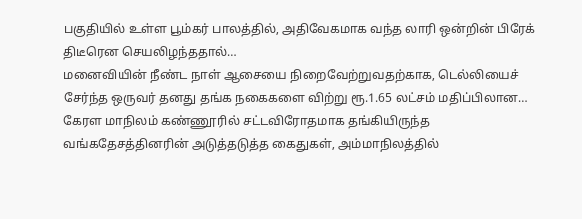பகுதியில் உள்ள பூம்கர் பாலத்தில், அதிவேகமாக வந்த லாரி ஒன்றின் பிரேக் திடீரென செயலிழந்ததால்…
மனைவியின் நீண்ட நாள் ஆசையை நிறைவேற்றுவதற்காக, டெல்லியைச் சேர்ந்த ஒருவர் தனது தங்க நகைகளை விற்று ரூ.1.65 லட்சம் மதிப்பிலான…
கேரள மாநிலம் கண்ணூரில் சட்டவிரோதமாக தங்கியிருந்த வங்கதேசத்தினரின் அடுத்தடுத்த கைதுகள், அம்மாநிலத்தில்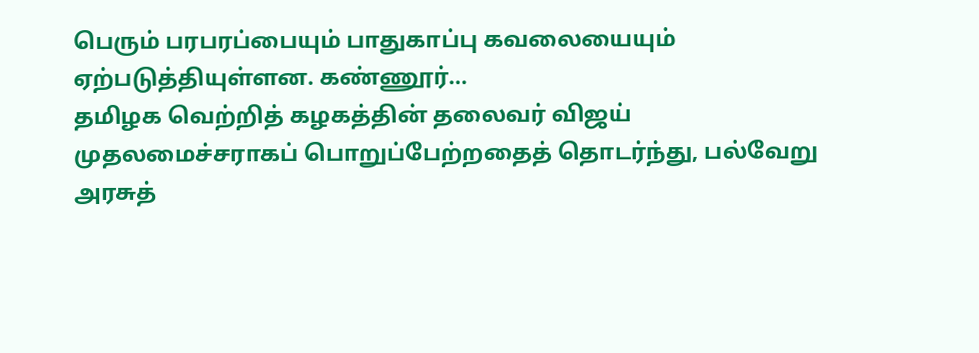பெரும் பரபரப்பையும் பாதுகாப்பு கவலையையும் ஏற்படுத்தியுள்ளன. கண்ணூர்…
தமிழக வெற்றித் கழகத்தின் தலைவர் விஜய் முதலமைச்சராகப் பொறுப்பேற்றதைத் தொடர்ந்து, பல்வேறு அரசுத்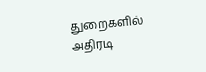துறைகளில் அதிரடி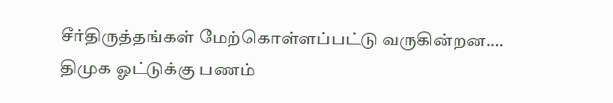சீர்திருத்தங்கள் மேற்கொள்ளப்பட்டு வருகின்றன.…
திமுக ஓட்டுக்கு பணம்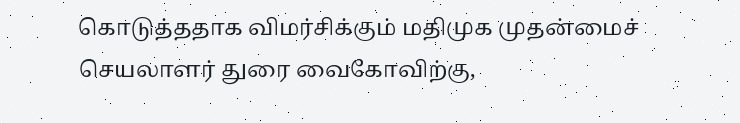கொடுத்ததாக விமர்சிக்கும் மதிமுக முதன்மைச் செயலாளர் துரை வைகோவிற்கு,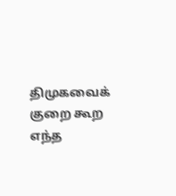திமுகவைக் குறை கூற எந்த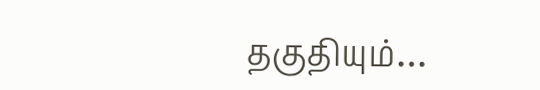தகுதியும்…